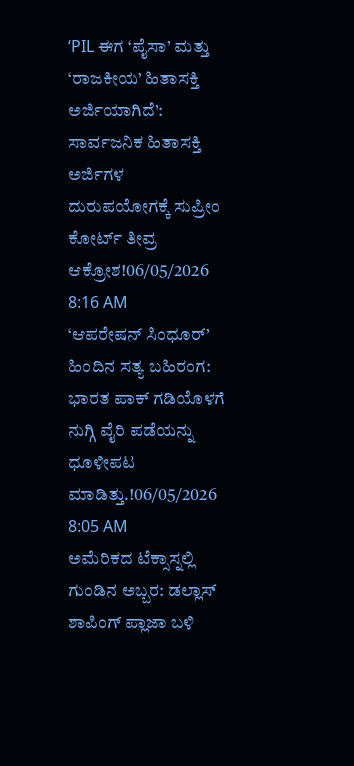‘PIL ಈಗ ‘ಪೈಸಾ’ ಮತ್ತು ‘ರಾಜಕೀಯ’ ಹಿತಾಸಕ್ತಿ ಅರ್ಜಿಯಾಗಿದೆ’: ಸಾರ್ವಜನಿಕ ಹಿತಾಸಕ್ತಿ ಅರ್ಜಿಗಳ ದುರುಪಯೋಗಕ್ಕೆ ಸುಪ್ರೀಂ ಕೋರ್ಟ್ ತೀವ್ರ ಆಕ್ರೋಶ!06/05/2026 8:16 AM
‘ಆಪರೇಷನ್ ಸಿಂಧೂರ್’ ಹಿಂದಿನ ಸತ್ಯ ಬಹಿರಂಗ: ಭಾರತ ಪಾಕ್ ಗಡಿಯೊಳಗೆ ನುಗ್ಗಿ ವೈರಿ ಪಡೆಯನ್ನು ಧೂಳೀಪಟ ಮಾಡಿತ್ತು.!06/05/2026 8:05 AM
ಅಮೆರಿಕದ ಟೆಕ್ಸಾಸ್ನಲ್ಲಿ ಗುಂಡಿನ ಅಬ್ಬರ: ಡಲ್ಲಾಸ್ ಶಾಪಿಂಗ್ ಪ್ಲಾಜಾ ಬಳಿ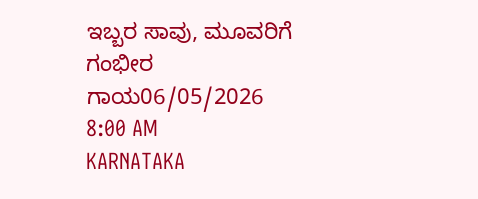ಇಬ್ಬರ ಸಾವು, ಮೂವರಿಗೆ ಗಂಭೀರ ಗಾಯ06/05/2026 8:00 AM
KARNATAKA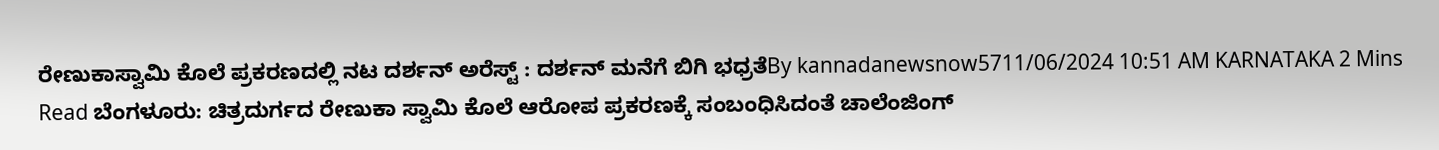ರೇಣುಕಾಸ್ವಾಮಿ ಕೊಲೆ ಪ್ರಕರಣದಲ್ಲಿ ನಟ ದರ್ಶನ್ ಅರೆಸ್ಟ್ : ದರ್ಶನ್ ಮನೆಗೆ ಬಿಗಿ ಭಧ್ರತೆBy kannadanewsnow5711/06/2024 10:51 AM KARNATAKA 2 Mins Read ಬೆಂಗಳೂರು: ಚಿತ್ರದುರ್ಗದ ರೇಣುಕಾ ಸ್ವಾಮಿ ಕೊಲೆ ಆರೋಪ ಪ್ರಕರಣಕ್ಕೆ ಸಂಬಂಧಿಸಿದಂತೆ ಚಾಲೆಂಜಿಂಗ್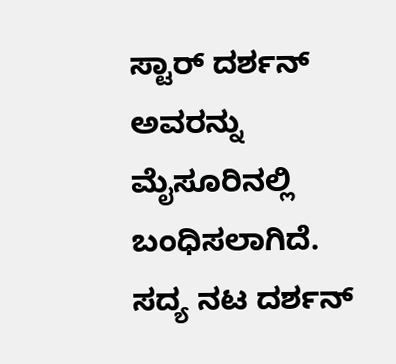ಸ್ಟಾರ್ ದರ್ಶನ್ ಅವರನ್ನು ಮೈಸೂರಿನಲ್ಲಿ ಬಂಧಿಸಲಾಗಿದೆ. ಸದ್ಯ ನಟ ದರ್ಶನ್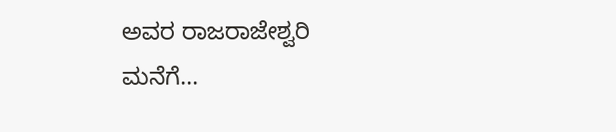ಅವರ ರಾಜರಾಜೇಶ್ವರಿ ಮನೆಗೆ…